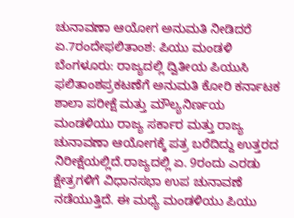ಚುನಾವಣಾ ಆಯೋಗ ಅನುಮತಿ ನೀಡಿದರೆ ಏ.7ರಂದೇಫಲಿತಾಂಶ: ಪಿಯು ಮಂಡಳಿ
ಬೆಂಗಳೂರು: ರಾಜ್ಯದಲ್ಲಿ ದ್ವಿತೀಯ ಪಿಯುಸಿ ಫಲಿತಾಂಶಪ್ರಕಟಣೆಗೆ ಅನುಮತಿ ಕೋರಿ ಕರ್ನಾಟಕ ಶಾಲಾ ಪರೀಕ್ಷೆ ಮತ್ತು ಮೌಲ್ಯನಿರ್ಣಯ ಮಂಡಳಿಯು ರಾಜ್ಯ ಸರ್ಕಾರ ಮತ್ತು ರಾಜ್ಯ ಚುನಾವಣಾ ಆಯೋಗಕ್ಕೆ ಪತ್ರ ಬರೆದಿದ್ದು ಉತ್ತರದ ನಿರೀಕ್ಷೆಯಲ್ಲಿದೆ.ರಾಜ್ಯದಲ್ಲಿ ಏ. 9ರಂದು ಎರಡು ಕ್ಷೇತ್ರಗಳಿಗೆ ವಿಧಾನಸಭಾ ಉಪ ಚುನಾವಣೆ ನಡೆಯುತ್ತಿದೆ. ಈ ಮಧ್ಯೆ ಮಂಡಳಿಯು ಪಿಯು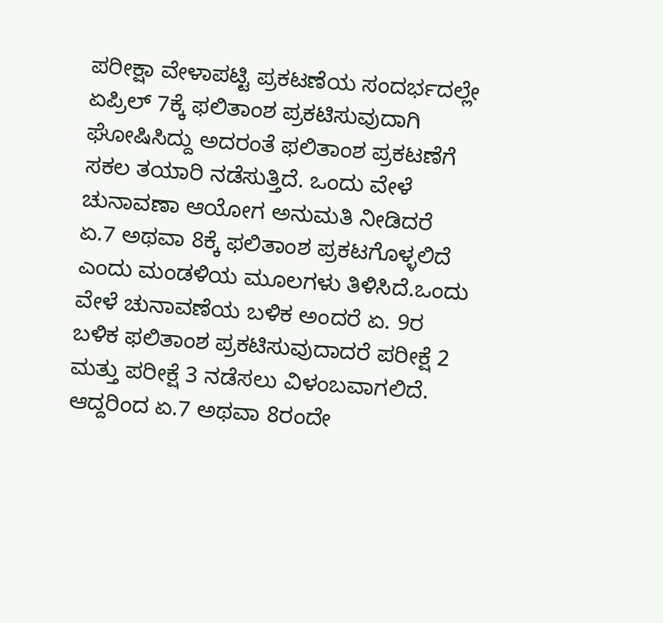ಪರೀಕ್ಷಾ ವೇಳಾಪಟ್ಟಿ ಪ್ರಕಟಣೆಯ ಸಂದರ್ಭದಲ್ಲೇ ಏಪ್ರಿಲ್ 7ಕ್ಕೆ ಫಲಿತಾಂಶ ಪ್ರಕಟಿಸುವುದಾಗಿ ಘೋಷಿಸಿದ್ದು ಅದರಂತೆ ಫಲಿತಾಂಶ ಪ್ರಕಟಣೆಗೆ ಸಕಲ ತಯಾರಿ ನಡೆಸುತ್ತಿದೆ. ಒಂದು ವೇಳೆ ಚುನಾವಣಾ ಆಯೋಗ ಅನುಮತಿ ನೀಡಿದರೆ ಏ.7 ಅಥವಾ 8ಕ್ಕೆ ಫಲಿತಾಂಶ ಪ್ರಕಟಗೊಳ್ಳಲಿದೆ ಎಂದು ಮಂಡಳಿಯ ಮೂಲಗಳು ತಿಳಿಸಿದೆ.ಒಂದು ವೇಳೆ ಚುನಾವಣೆಯ ಬಳಿಕ ಅಂದರೆ ಏ. 9ರ ಬಳಿಕ ಫಲಿತಾಂಶ ಪ್ರಕಟಿಸುವುದಾದರೆ ಪರೀಕ್ಷೆ 2 ಮತ್ತು ಪರೀಕ್ಷೆ 3 ನಡೆಸಲು ವಿಳಂಬವಾಗಲಿದೆ. ಆದ್ದರಿಂದ ಏ.7 ಅಥವಾ 8ರಂದೇ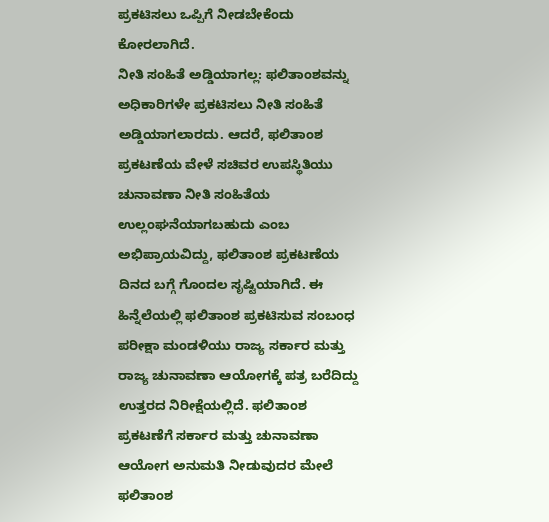ಪ್ರಕಟಿಸಲು ಒಪ್ಪಿಗೆ ನೀಡಬೇಕೆಂದು ಕೋರಲಾಗಿದೆ.
ನೀತಿ ಸಂಹಿತೆ ಅಡ್ಡಿಯಾಗಲ್ಲ: ಫಲಿತಾಂಶವನ್ನು ಅಧಿಕಾರಿಗಳೇ ಪ್ರಕಟಿಸಲು ನೀತಿ ಸಂಹಿತೆ ಅಡ್ಡಿಯಾಗಲಾರದು. ಆದರೆ, ಫಲಿತಾಂಶ ಪ್ರಕಟಣೆಯ ವೇಳೆ ಸಚಿವರ ಉಪಸ್ಥಿತಿಯು ಚುನಾವಣಾ ನೀತಿ ಸಂಹಿತೆಯ ಉಲ್ಲಂಘನೆಯಾಗಬಹುದು ಎಂಬ ಅಭಿಪ್ರಾಯವಿದ್ದು, ಫಲಿತಾಂಶ ಪ್ರಕಟಣೆಯ ದಿನದ ಬಗ್ಗೆ ಗೊಂದಲ ಸೃಷ್ಟಿಯಾಗಿದೆ. ಈ ಹಿನ್ನೆಲೆಯಲ್ಲಿ ಫಲಿತಾಂಶ ಪ್ರಕಟಿಸುವ ಸಂಬಂಧ ಪರೀಕ್ಷಾ ಮಂಡಳಿಯು ರಾಜ್ಯ ಸರ್ಕಾರ ಮತ್ತು ರಾಜ್ಯ ಚುನಾವಣಾ ಆಯೋಗಕ್ಕೆ ಪತ್ರ ಬರೆದಿದ್ದು ಉತ್ತರದ ನಿರೀಕ್ಷೆಯಲ್ಲಿದೆ. ಫಲಿತಾಂಶ ಪ್ರಕಟಣೆಗೆ ಸರ್ಕಾರ ಮತ್ತು ಚುನಾವಣಾ ಆಯೋಗ ಅನುಮತಿ ನೀಡುವುದರ ಮೇಲೆ ಫಲಿತಾಂಶ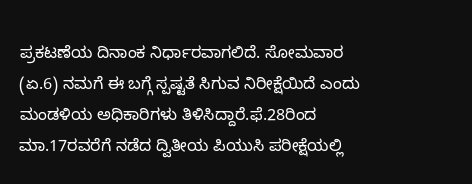ಪ್ರಕಟಣೆಯ ದಿನಾಂಕ ನಿರ್ಧಾರವಾಗಲಿದೆ. ಸೋಮವಾರ (ಏ.6) ನಮಗೆ ಈ ಬಗ್ಗೆ ಸ್ಪಷ್ಟತೆ ಸಿಗುವ ನಿರೀಕ್ಷೆಯಿದೆ ಎಂದು ಮಂಡಳಿಯ ಅಧಿಕಾರಿಗಳು ತಿಳಿಸಿದ್ದಾರೆ.ಫೆ.28ರಿಂದ ಮಾ.17ರವರೆಗೆ ನಡೆದ ದ್ವಿತೀಯ ಪಿಯುಸಿ ಪರೀಕ್ಷೆಯಲ್ಲಿ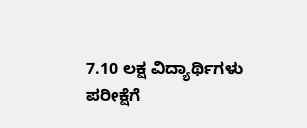7.10 ಲಕ್ಷ ವಿದ್ಯಾರ್ಥಿಗಳು ಪರೀಕ್ಷೆಗೆ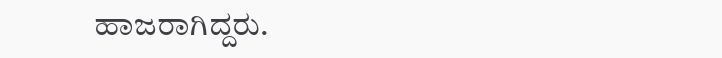ಹಾಜರಾಗಿದ್ದರು.